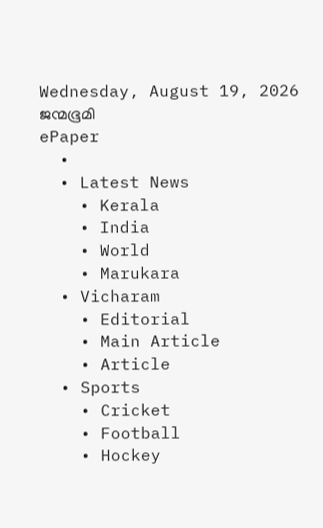Wednesday, August 19, 2026
ജന്മഭൂമി
ePaper
  •
  • Latest News
    • Kerala
    • India
    • World
    • Marukara
  • Vicharam
    • Editorial
    • Main Article
    • Article
  • Sports
    • Cricket
    • Football
    • Hockey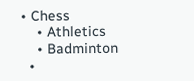• Chess
    • Athletics
    • Badminton
  •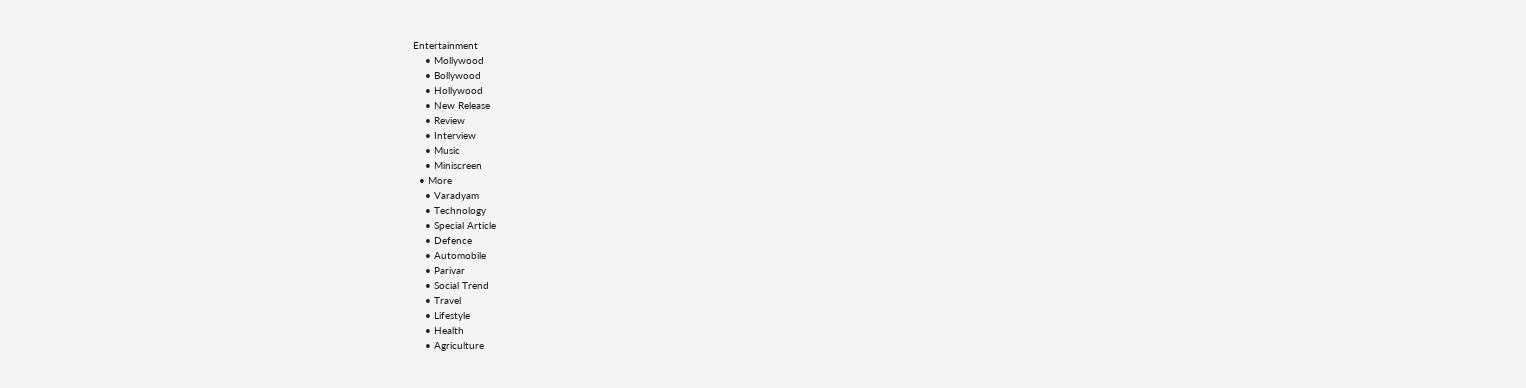Entertainment
    • Mollywood
    • Bollywood
    • Hollywood
    • New Release
    • Review
    • Interview
    • Music
    • Miniscreen
  • More
    • Varadyam
    • Technology
    • Special Article
    • Defence
    • Automobile
    • Parivar
    • Social Trend
    • Travel
    • Lifestyle
    • Health
    • Agriculture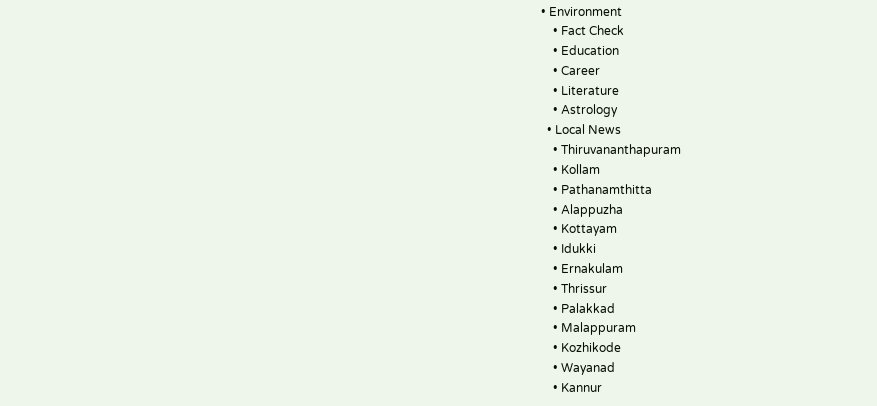• Environment
    • Fact Check
    • Education
    • Career
    • Literature
    • Astrology
  • Local News
    • Thiruvananthapuram
    • Kollam
    • Pathanamthitta
    • Alappuzha
    • Kottayam
    • Idukki
    • Ernakulam
    • Thrissur
    • Palakkad
    • Malappuram
    • Kozhikode
    • Wayanad
    • Kannur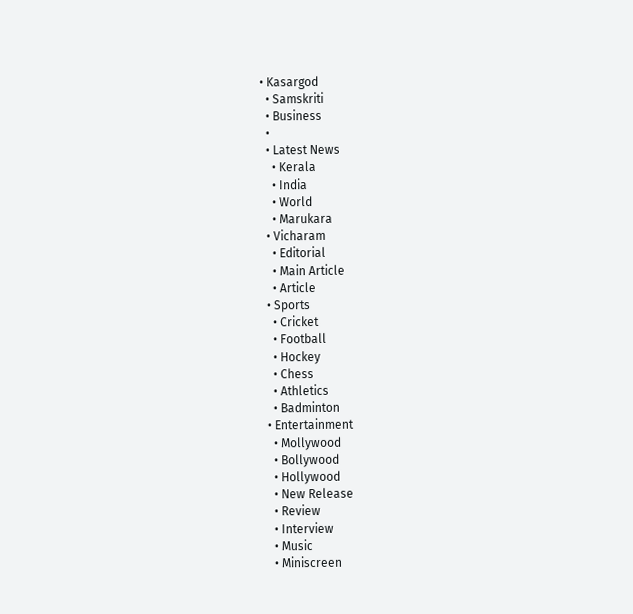• Kasargod
  • Samskriti
  • Business
  •
  • Latest News
    • Kerala
    • India
    • World
    • Marukara
  • Vicharam
    • Editorial
    • Main Article
    • Article
  • Sports
    • Cricket
    • Football
    • Hockey
    • Chess
    • Athletics
    • Badminton
  • Entertainment
    • Mollywood
    • Bollywood
    • Hollywood
    • New Release
    • Review
    • Interview
    • Music
    • Miniscreen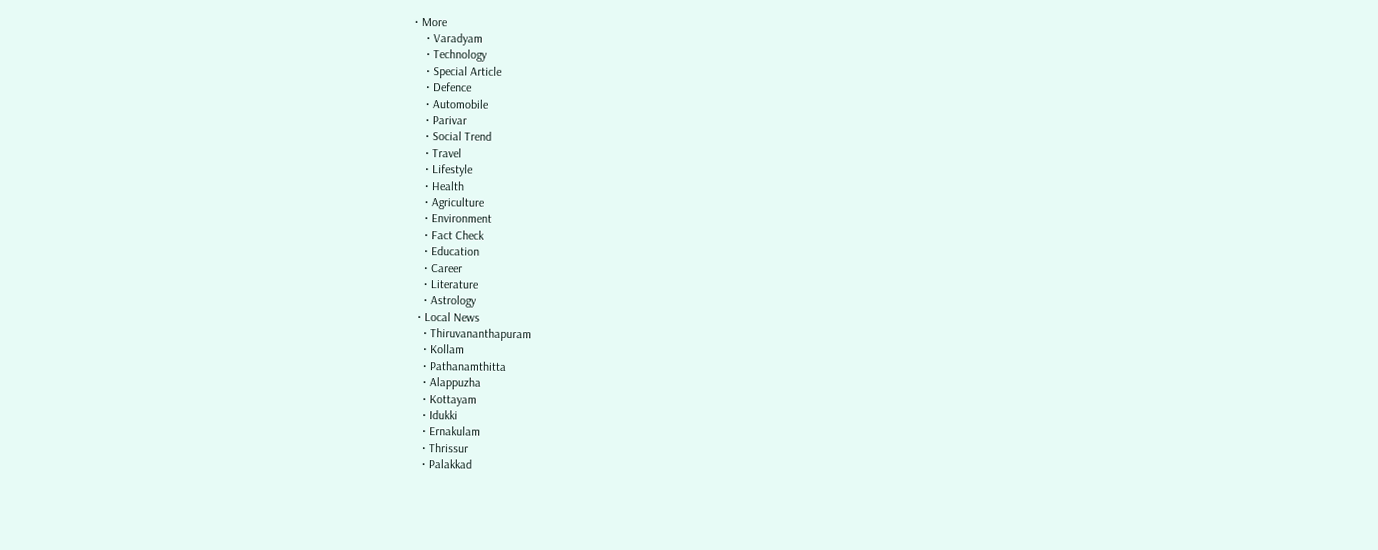• More
    • Varadyam
    • Technology
    • Special Article
    • Defence
    • Automobile
    • Parivar
    • Social Trend
    • Travel
    • Lifestyle
    • Health
    • Agriculture
    • Environment
    • Fact Check
    • Education
    • Career
    • Literature
    • Astrology
  • Local News
    • Thiruvananthapuram
    • Kollam
    • Pathanamthitta
    • Alappuzha
    • Kottayam
    • Idukki
    • Ernakulam
    • Thrissur
    • Palakkad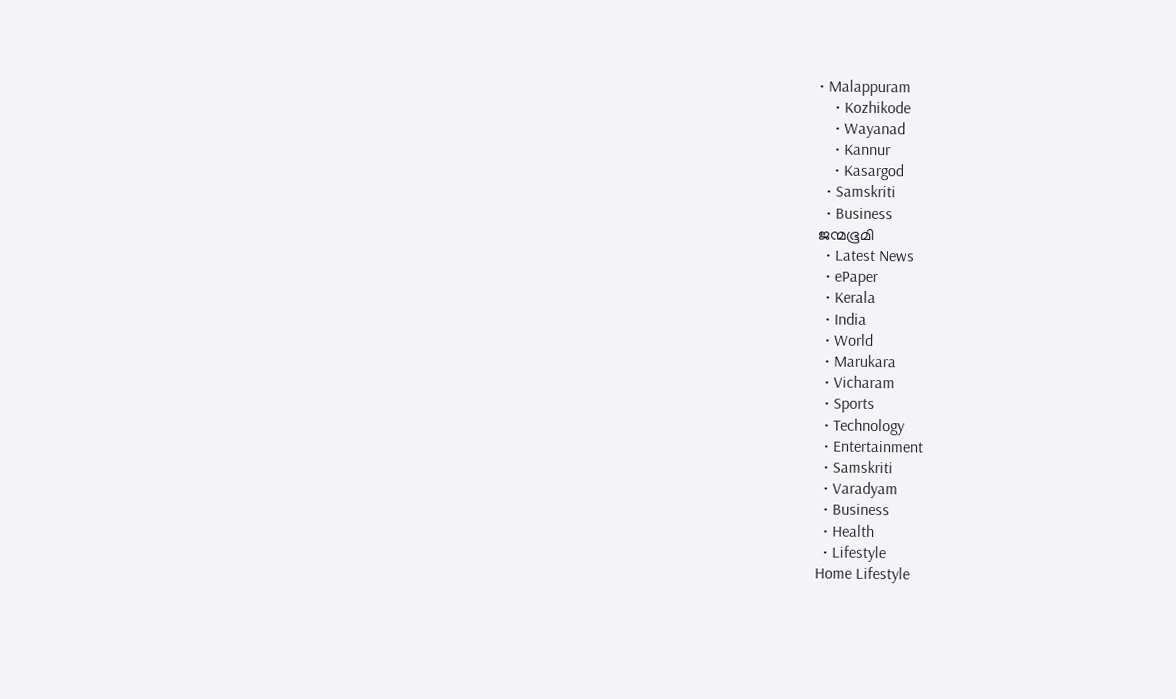• Malappuram
    • Kozhikode
    • Wayanad
    • Kannur
    • Kasargod
  • Samskriti
  • Business
ജന്മഭൂമി
  • Latest News
  • ePaper
  • Kerala
  • India
  • World
  • Marukara
  • Vicharam
  • Sports
  • Technology
  • Entertainment
  • Samskriti
  • Varadyam
  • Business
  • Health
  • Lifestyle
Home Lifestyle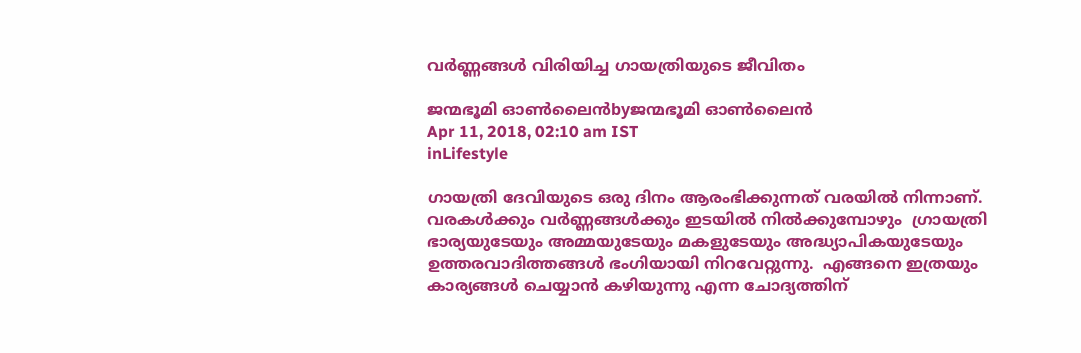വര്‍ണ്ണങ്ങള്‍ വിരിയിച്ച ഗായത്രിയുടെ ജീവിതം

ജന്മഭൂമി ഓണ്‍ലൈന്‍byജന്മഭൂമി ഓണ്‍ലൈന്‍
Apr 11, 2018, 02:10 am IST
inLifestyle

ഗായത്രി ദേവിയുടെ ഒരു ദിനം ആരംഭിക്കുന്നത് വരയില്‍ നിന്നാണ്. വരകള്‍ക്കും വര്‍ണ്ണങ്ങള്‍ക്കും ഇടയില്‍ നില്‍ക്കുമ്പോഴും  ഗ്രായത്രി ഭാര്യയുടേയും അമ്മയുടേയും മകളുടേയും അദ്ധ്യാപികയുടേയും ഉത്തരവാദിത്തങ്ങള്‍ ഭംഗിയായി നിറവേറ്റുന്നു.  എങ്ങനെ ഇത്രയും കാര്യങ്ങള്‍ ചെയ്യാന്‍ കഴിയുന്നു എന്ന ചോദ്യത്തിന്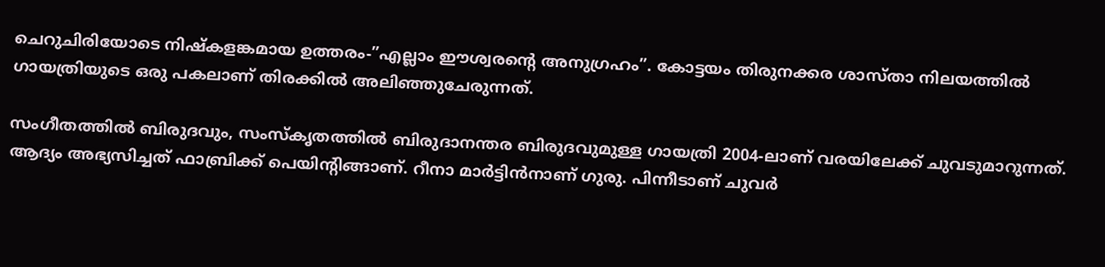ചെറുചിരിയോടെ നിഷ്‌കളങ്കമായ ഉത്തരം-”എല്ലാം ഈശ്വരന്റെ അനുഗ്രഹം”. കോട്ടയം തിരുനക്കര ശാസ്താ നിലയത്തില്‍ ഗായത്രിയുടെ ഒരു പകലാണ് തിരക്കില്‍ അലിഞ്ഞുചേരുന്നത്.

സംഗീതത്തില്‍ ബിരുദവും, സംസ്‌കൃതത്തില്‍ ബിരുദാനന്തര ബിരുദവുമുള്ള ഗായത്രി 2004-ലാണ് വരയിലേക്ക് ചുവടുമാറുന്നത്. ആദ്യം അഭ്യസിച്ചത് ഫാബ്രിക്ക് പെയിന്റിങ്ങാണ്. റീനാ മാര്‍ട്ടിന്‍നാണ് ഗുരു. പിന്നീടാണ് ചുവര്‍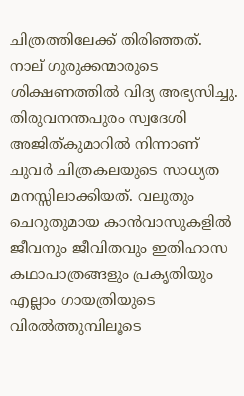ചിത്രത്തിലേക്ക് തിരിഞ്ഞത്. നാല് ഗുരുക്കന്മാരുടെ ശിക്ഷണത്തില്‍ വിദ്യ അഭ്യസിച്ചു. തിരുവനന്തപുരം സ്വദേശി അജിത്കുമാറില്‍ നിന്നാണ് ചുവര്‍ ചിത്രകലയുടെ സാധ്യത മനസ്സിലാക്കിയത്. വലുതും ചെറുതുമായ കാന്‍വാസുകളില്‍ ജീവനും ജീവിതവും ഇതിഹാസ കഥാപാത്രങ്ങളും പ്രകൃതിയും എല്ലാം ഗായത്രിയുടെ വിരല്‍ത്തുമ്പിലൂടെ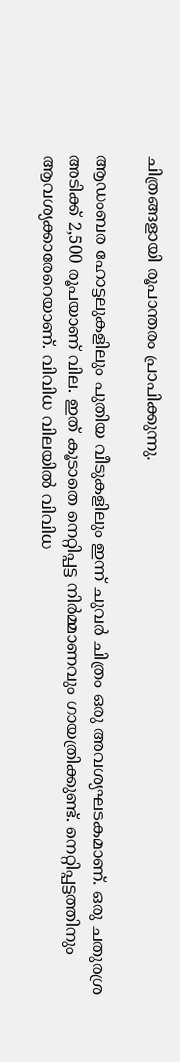ചിത്രങ്ങളായി രൂപാന്തരം പ്രാപിക്കുന്നു.

ആഡംബര ഹോട്ടലുകളിലും പുതിയ വീടുകളിലും ഇന്ന് ചുവര്‍ ചിത്രം ഒരു അവശ്യഘടകമാണ്. ഒരു ചതുരശ്ര അടിക്ക് 2,500 രൂപയാണ് വില. ഇത് കൂടാതെ നെറ്റിപ്പട്ട നിര്‍മ്മാണവും ഗായത്രിക്കുണ്ട്. നെറ്റിപ്പട്ടത്തിനും ആവശ്യക്കാരേറെയാണ്. വിവിധ വിലയില്‍ വിവിധ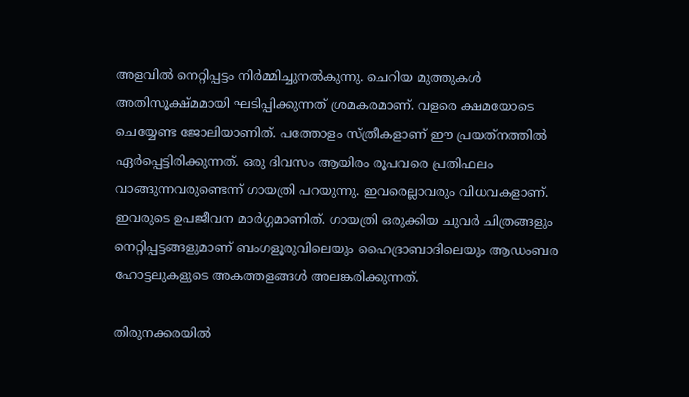അളവില്‍ നെറ്റിപ്പട്ടം നിര്‍മ്മിച്ചുനല്‍കുന്നു. ചെറിയ മുത്തുകള്‍ അതിസൂക്ഷ്മമായി ഘടിപ്പിക്കുന്നത് ശ്രമകരമാണ്. വളരെ ക്ഷമയോടെ ചെയ്യേണ്ട ജോലിയാണിത്. പത്തോളം സ്ത്രീകളാണ് ഈ പ്രയത്‌നത്തില്‍ ഏര്‍പ്പെട്ടിരിക്കുന്നത്. ഒരു ദിവസം ആയിരം രൂപവരെ പ്രതിഫലം വാങ്ങുന്നവരുണ്ടെന്ന് ഗായത്രി പറയുന്നു. ഇവരെല്ലാവരും വിധവകളാണ്. ഇവരുടെ ഉപജീവന മാര്‍ഗ്ഗമാണിത്. ഗായത്രി ഒരുക്കിയ ചുവര്‍ ചിത്രങ്ങളും നെറ്റിപ്പട്ടങ്ങളുമാണ് ബംഗളൂരുവിലെയും ഹൈദ്രാബാദിലെയും ആഡംബര ഹോട്ടലുകളുടെ അകത്തളങ്ങള്‍ അലങ്കരിക്കുന്നത്.

തിരുനക്കരയില്‍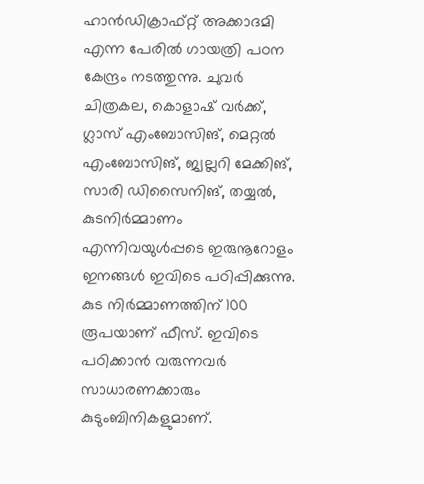ഹാന്‍ഡിക്രാഫ്റ്റ് അക്കാദമി എന്ന പേരില്‍ ഗായത്രി പഠന കേന്ദ്രം നടത്തുന്നു. ചുവര്‍ ചിത്രകല, കൊളാഷ് വര്‍ക്ക്, ഗ്ലാസ് എംബോസിങ്, മെറ്റല്‍ എംബോസിങ്, ജ്വല്ലറി മേക്കിങ്, സാരി ഡിസൈനിങ്, തയ്യല്‍, കുടനിര്‍മ്മാണം എന്നിവയുള്‍പ്പടെ ഇരുനൂറോളം ഇനങ്ങള്‍ ഇവിടെ പഠിപ്പിക്കുന്നു. കുട നിര്‍മ്മാണത്തിന് 100 രൂപയാണ് ഫീസ്. ഇവിടെ പഠിക്കാന്‍ വരുന്നവര്‍ സാധാരണക്കാരും കുടുംബിനികളുമാണ്.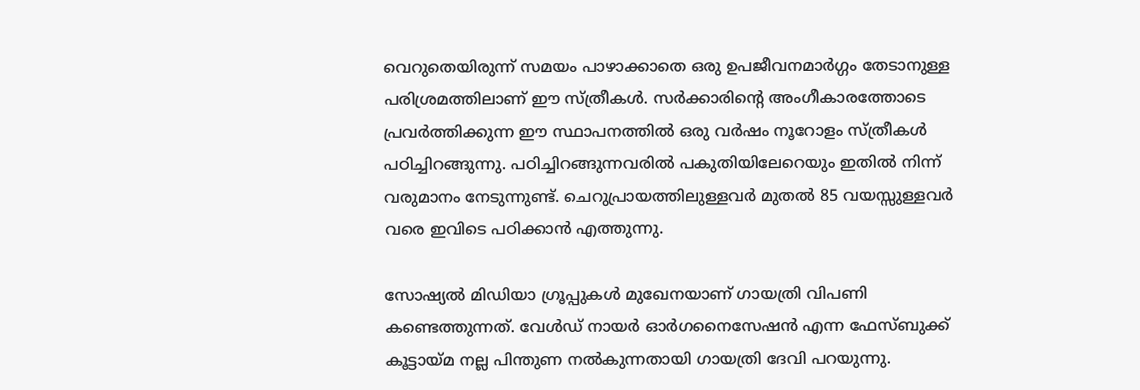വെറുതെയിരുന്ന് സമയം പാഴാക്കാതെ ഒരു ഉപജീവനമാര്‍ഗ്ഗം തേടാനുള്ള പരിശ്രമത്തിലാണ് ഈ സ്ത്രീകള്‍. സര്‍ക്കാരിന്റെ അംഗീകാരത്തോടെ പ്രവര്‍ത്തിക്കുന്ന ഈ സ്ഥാപനത്തില്‍ ഒരു വര്‍ഷം നൂറോളം സ്ത്രീകള്‍ പഠിച്ചിറങ്ങുന്നു. പഠിച്ചിറങ്ങുന്നവരില്‍ പകുതിയിലേറെയും ഇതില്‍ നിന്ന് വരുമാനം നേടുന്നുണ്ട്. ചെറുപ്രായത്തിലുള്ളവര്‍ മുതല്‍ 85 വയസ്സുള്ളവര്‍ വരെ ഇവിടെ പഠിക്കാന്‍ എത്തുന്നു.

സോഷ്യല്‍ മിഡിയാ ഗ്രൂപ്പുകള്‍ മുഖേനയാണ് ഗായത്രി വിപണി കണ്ടെത്തുന്നത്. വേള്‍ഡ് നായര്‍ ഓര്‍ഗനൈസേഷന്‍ എന്ന ഫേസ്ബുക്ക് കൂട്ടായ്‌മ നല്ല പിന്തുണ നല്‍കുന്നതായി ഗായത്രി ദേവി പറയുന്നു.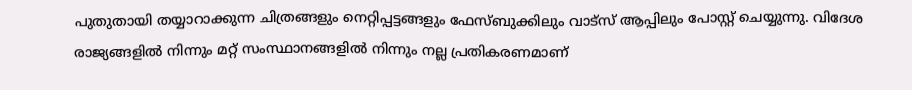പുതുതായി തയ്യാറാക്കുന്ന ചിത്രങ്ങളും നെറ്റിപ്പട്ടങ്ങളും ഫേസ്ബുക്കിലും വാട്‌സ് ആപ്പിലും പോസ്റ്റ് ചെയ്യുന്നു. വിദേശ രാജ്യങ്ങളില്‍ നിന്നും മറ്റ് സംസ്ഥാനങ്ങളില്‍ നിന്നും നല്ല പ്രതികരണമാണ്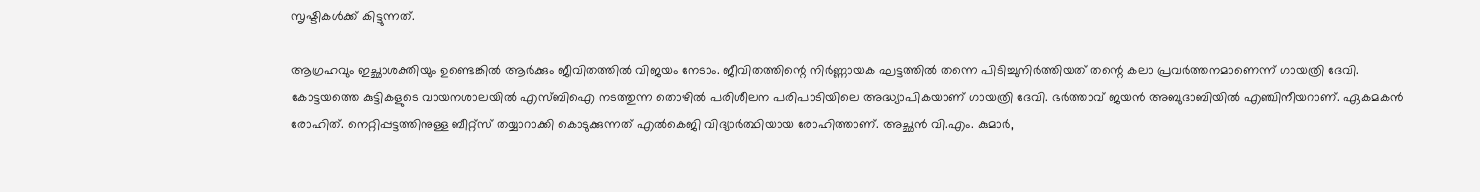സൃഷ്ടികള്‍ക്ക് കിട്ടുന്നത്.

ആഗ്രഹവും ഇച്ഛാശക്തിയും ഉണ്ടെങ്കില്‍ ആര്‍ക്കും ജീവിതത്തില്‍ വിജയം നേടാം. ജീവിതത്തിന്റെ നിര്‍ണ്ണായക ഘട്ടത്തില്‍ തന്നെ പിടിച്ചുനിര്‍ത്തിയത് തന്റെ കലാ പ്രവര്‍ത്തനമാണെന്ന് ഗായത്രി ദേവി. കോട്ടയത്തെ കുട്ടികളുടെ വായനശാലയില്‍ എസ്ബിഐ നടത്തുന്ന തൊഴില്‍ പരിശീലന പരിപാടിയിലെ അദ്ധ്യാപികയാണ് ഗായത്രി ദേവി. ഭര്‍ത്താവ് ജയന്‍ അബുദാബിയില്‍ എഞ്ചിനീയറാണ്. ഏകമകന്‍ രോഹിത്. നെറ്റിപ്പട്ടത്തിനുള്ള ബീറ്റ്‌സ് തയ്യാറാക്കി കൊടുക്കുന്നത് എല്‍കെജി വിദ്യാര്‍ത്ഥിയായ രോഹിത്താണ്. അച്ഛന്‍ വി.എം. കുമാര്‍,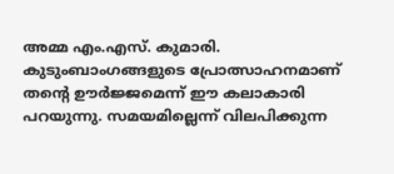അമ്മ എം.എസ്. കുമാരി. കുടുംബാംഗങ്ങളുടെ പ്രോത്സാഹനമാണ് തന്റെ ഊര്‍ജ്ജമെന്ന് ഈ കലാകാരി പറയുന്നു. സമയമില്ലെന്ന് വിലപിക്കുന്ന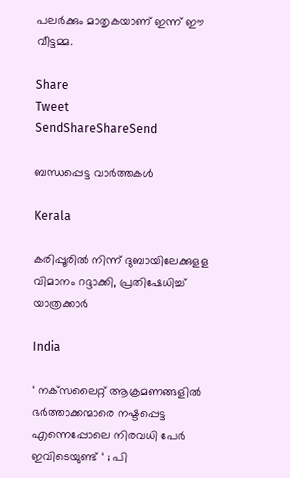പലര്‍ക്കും മാതൃകയാണ് ഇന്ന് ഈ വീട്ടമ്മ.

Share
Tweet
SendShareShareSend

ബന്ധപ്പെട്ട വാര്‍ത്തകള്‍

Kerala

കരിപ്പൂരില്‍ നിന്ന് ദുബായിലേക്കുളള വിമാനം റദ്ദാക്കി, പ്രതിഷേധിച്ച് യാത്രക്കാര്‍

India

‘ നക്‌സലൈറ്റ് ആക്രമണങ്ങളിൽ ഭർത്താക്കന്മാരെ നഷ്ടപ്പെട്ട എന്നെപ്പോലെ നിരവധി പേർ ഇവിടെയുണ്ട് ‘ ; പി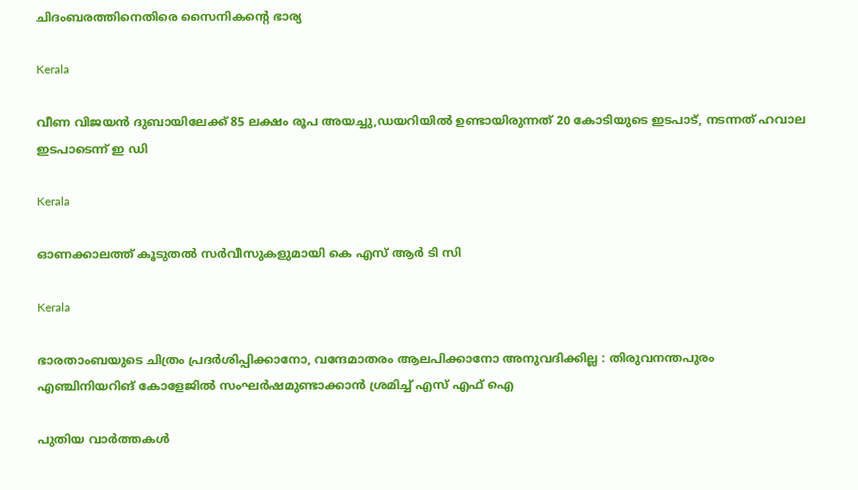ചിദംബരത്തിനെതിരെ സൈനികന്റെ ഭാര്യ

Kerala

വീണ വിജയന്‍ ദുബായിലേക്ക് 85 ലക്ഷം രൂപ അയച്ചു,ഡയറിയില്‍ ഉണ്ടായിരുന്നത് 20 കോടിയുടെ ഇടപാട്, നടന്നത് ഹവാല ഇടപാടെന്ന് ഇ ഡി

Kerala

ഓണക്കാലത്ത് കൂടുതല്‍ സര്‍വീസുകളുമായി കെ എസ് ആര്‍ ടി സി

Kerala

ഭാരതാംബയുടെ ചിത്രം പ്രദർശിപ്പിക്കാനോ, വന്ദേമാതരം ആലപിക്കാനോ അനുവദിക്കില്ല : തിരുവനന്തപുരം എഞ്ചിനിയറിങ് കോളേജിൽ സംഘർഷമുണ്ടാക്കാൻ ശ്രമിച്ച് എസ് എഫ് ഐ

പുതിയ വാര്‍ത്തകള്‍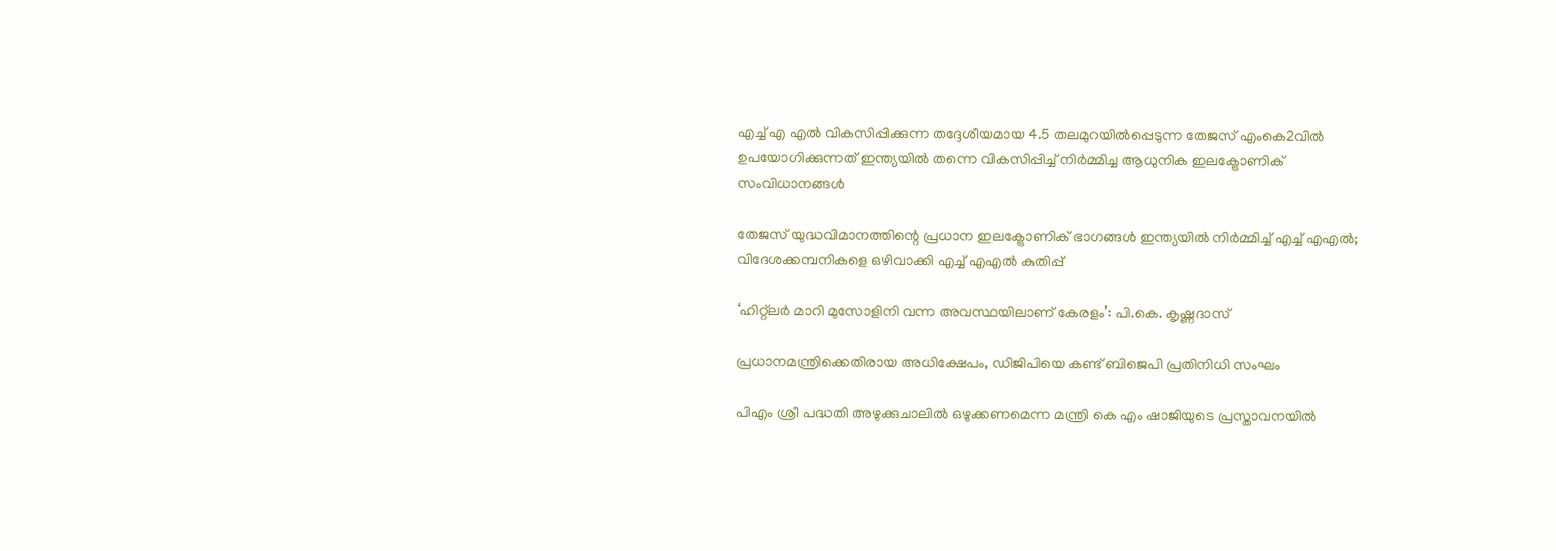എച്ച് എ എല്‍ വികസിപ്പിക്കുന്ന തദ്ദേശീയമായ 4.5 തലമുറയില്‍പ്പെടുന്ന തേജസ് എംകെ2വില്‍ ഉപയോഗിക്കുന്നത് ഇന്ത്യയില്‍ തന്നെ വികസിപ്പിച്ച് നിര്‍മ്മിച്ച ആധുനിക ഇലക്ട്രോണിക് സംവിധാനങ്ങള്‍

തേജസ് യുദ്ധവിമാനത്തിന്റെ പ്രധാന ഇലക്ട്രോണിക് ഭാഗങ്ങള്‍ ഇന്ത്യയില്‍ നിര്‍മ്മിച്ച് എച്ച് എഎല്‍; വിദേശക്കമ്പനികളെ ഒഴിവാക്കി എച്ച് എഎല്‍ കുതിപ്പ്

‘ഹിറ്റ്ലര്‍ മാറി മുസോളിനി വന്ന അവസ്ഥയിലാണ് കേരളം’: പി.കെ. കൃഷ്ണദാസ്

പ്രധാനമന്ത്രിക്കെതിരായ അധിക്ഷേപം, ഡിജിപിയെ കണ്ട് ബിജെപി പ്രതിനിധി സംഘം

പിഎം ശ്രീ പദ്ധതി അഴുക്കുചാലില്‍ ഒഴുക്കണമെന്ന മന്ത്രി കെ എം ഷാജിയുടെ പ്രസ്താവനയില്‍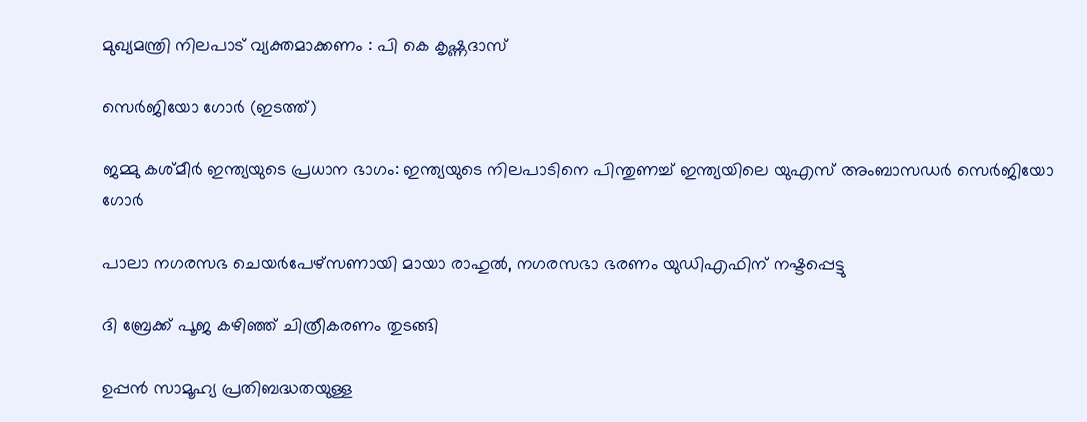മുഖ്യമന്ത്രി നിലപാട് വ്യക്തമാക്കണം : പി കെ കൃഷ്ണദാസ്

സെര്‍ജിയോ ഗോര്‍ (ഇടത്ത്)

ജമ്മു കശ്മീർ ഇന്ത്യയുടെ പ്രധാന ഭാഗം: ഇന്ത്യയുടെ നിലപാടിനെ പിന്തുണച്ച് ഇന്ത്യയിലെ യുഎസ് അംബാസഡര്‍ സെർജിയോ ഗോര്‍

പാലാ നഗരസഭ ചെയര്‍പേഴ്സണായി മായാ രാഹുല്‍, നഗരസഭാ ഭരണം യുഡിഎഫിന് നഷ്ടപ്പെട്ടു

ദി ബ്രേക്ക് പൂജ കഴിഞ്ഞ് ചിത്രീകരണം തുടങ്ങി

ഉപ്പൻ സാമൂഹ്യ പ്രതിബദ്ധതയുള്ള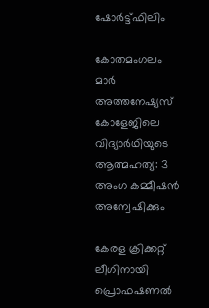ഷോർട്ട്ഫിലിം

കോതമംഗലം മാര്‍ അത്തനേഷ്യസ് കോളേജിലെ വിദ്യാര്‍ഥിയുടെ ആത്മഹത്യ: 3 അംഗ കമ്മീഷന്‍ അന്വേഷിക്കും

കേരള ക്രിക്കറ്റ് ലീഗിനായി പ്രൊഫഷണൽ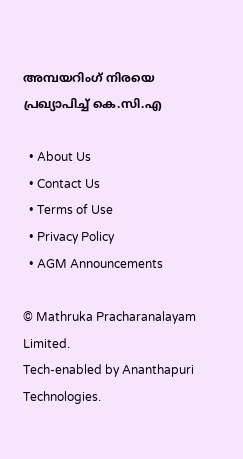അമ്പയറിംഗ് നിരയെ പ്രഖ്യാപിച്ച് കെ.സി.എ

  • About Us
  • Contact Us
  • Terms of Use
  • Privacy Policy
  • AGM Announcements

© Mathruka Pracharanalayam Limited.
Tech-enabled by Ananthapuri Technologies.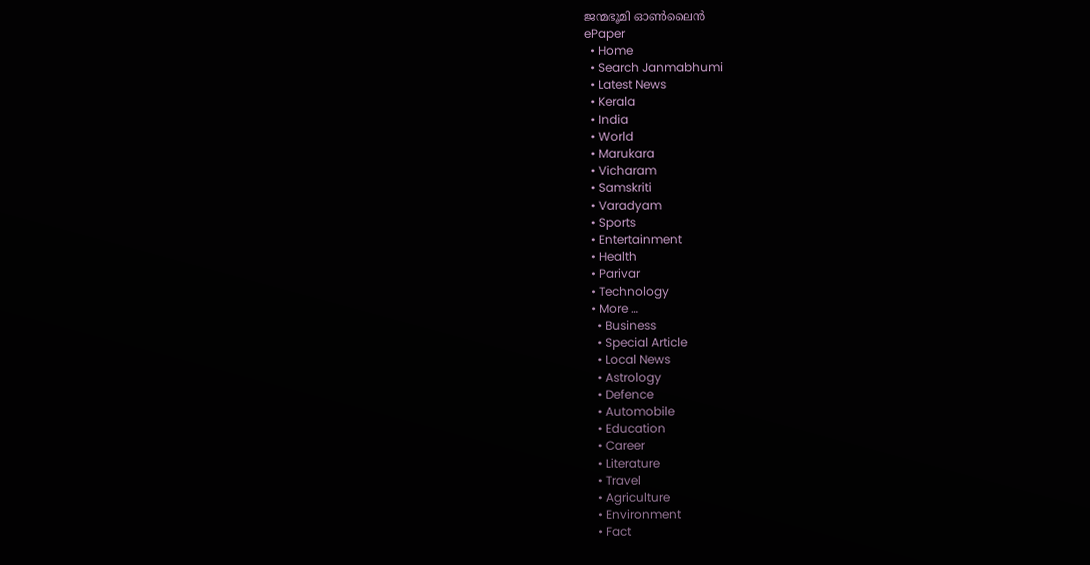ജന്മഭൂമി ഓണ്‍ലൈന്‍
ePaper
  • Home
  • Search Janmabhumi
  • Latest News
  • Kerala
  • India
  • World
  • Marukara
  • Vicharam
  • Samskriti
  • Varadyam
  • Sports
  • Entertainment
  • Health
  • Parivar
  • Technology
  • More …
    • Business
    • Special Article
    • Local News
    • Astrology
    • Defence
    • Automobile
    • Education
    • Career
    • Literature
    • Travel
    • Agriculture
    • Environment
    • Fact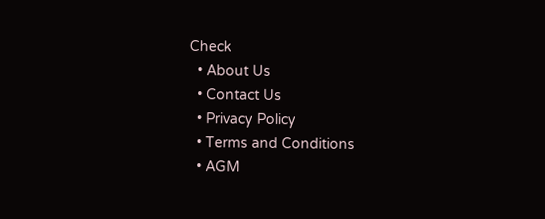Check
  • About Us
  • Contact Us
  • Privacy Policy
  • Terms and Conditions
  • AGM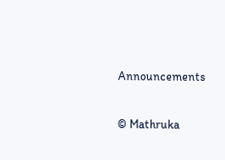Announcements

© Mathruka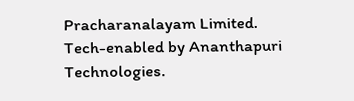Pracharanalayam Limited.
Tech-enabled by Ananthapuri Technologies.